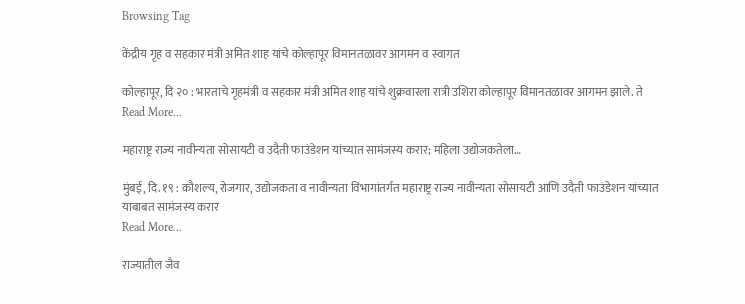Browsing Tag

केंद्रीय गृह व सहकार मंत्री अमित शाह यांचे कोल्हापूर विमानतळावर आगमन व स्वागत

कोल्हापूर, दि २० : भारताचे गृहमंत्री व सहकार मंत्री अमित शाह यांचे शुक्रवारला रात्री उशिरा कोल्हापूर विमानतळावर आगमन झाले. ते
Read More...

महाराष्ट्र राज्य नावीन्यता सोसायटी व उदैती फाउंडेशन यांच्यात सामंजस्य करार; महिला उद्योजकतेला…

मुंबई, दि. १९ : कौशल्य, रोजगार, उद्योजकता व नावीन्यता विभागांतर्गत महाराष्ट्र राज्य नावीन्यता सोसायटी आणि उदैती फाउंडेशन यांच्यात याबाबत सामंजस्य करार
Read More...

राज्यातील जैव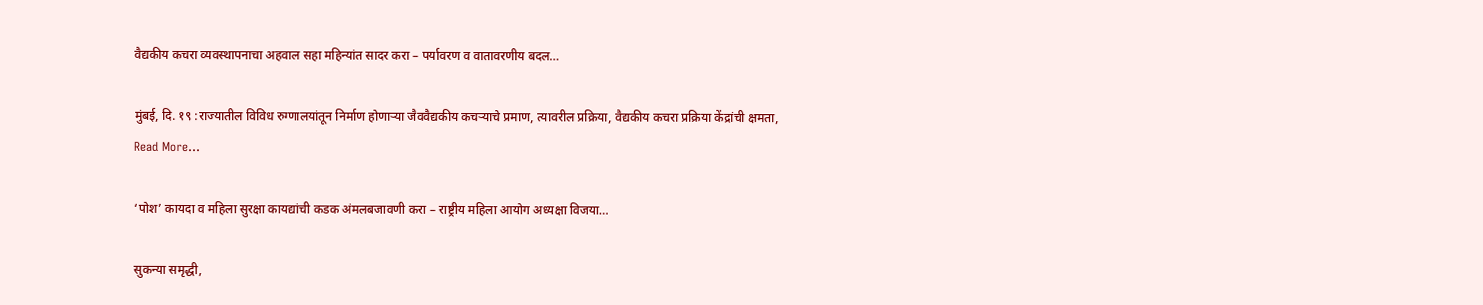वैद्यकीय कचरा व्यवस्थापनाचा अहवाल सहा महिन्यांत सादर करा – पर्यावरण व वातावरणीय बदल…

मुंबई, दि. १९ :राज्यातील विविध रुग्णालयांतून निर्माण होणाऱ्या जैववैद्यकीय कचऱ्याचे प्रमाण, त्यावरील प्रक्रिया, वैद्यकीय कचरा प्रक्रिया केंद्रांची क्षमता,
Read More...

‘पोश’ कायदा व महिला सुरक्षा कायद्यांची कडक अंमलबजावणी करा – राष्ट्रीय महिला आयोग अध्यक्षा विजया…

सुकन्या समृद्धी,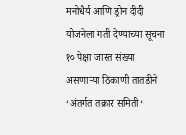मनोधैर्य आणि ड्रोन दीदी योजनेला गती देण्याच्या सूचना १० पेक्षा जास्त संख्या असणाऱ्या ठिकाणी तातडीने ‘अंतर्गत तक्रार समिती‘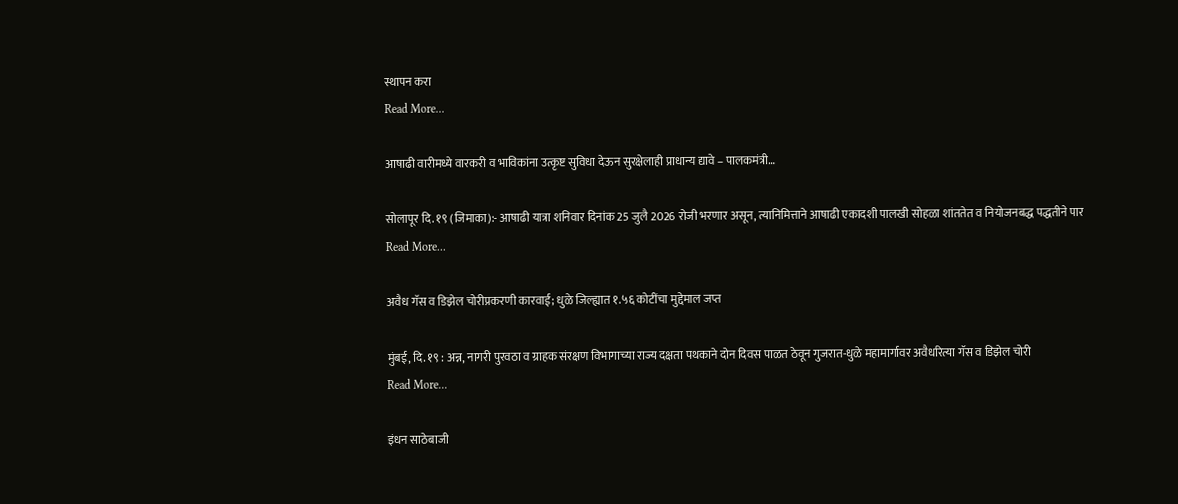स्थापन करा
Read More...

आषाढी वारीमध्ये वारकरी व भाविकांना उत्कृष्ट सुविधा देऊन सुरक्षेलाही प्राधान्य द्यावे – पालकमंत्री…

सोलापूर दि. १९ (जिमाका):- आषाढी यात्रा शनिवार दिनांक 25 जुलै 2026 रोजी भरणार असून, त्यानिमित्ताने आषाढी एकादशी पालखी सोहळा शांततेत व नियोजनबद्ध पद्धतीने पार
Read More...

अवैध गॅस व डिझेल चोरीप्रकरणी कारवाई; धुळे जिल्ह्यात १.५६ कोटींचा मुद्देमाल जप्त

मुंबई, दि. १९ : अन्न, नागरी पुरवठा व ग्राहक संरक्षण विभागाच्या राज्य दक्षता पथकाने दोन दिवस पाळत ठेवून गुजरात-धुळे महामार्गावर अवैधरित्या गॅस व डिझेल चोरी
Read More...

इंधन साठेबाजी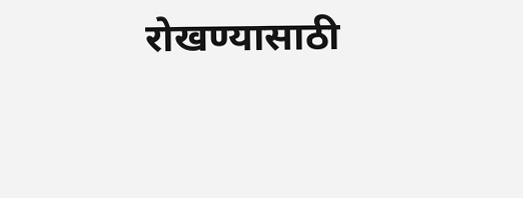रोखण्यासाठी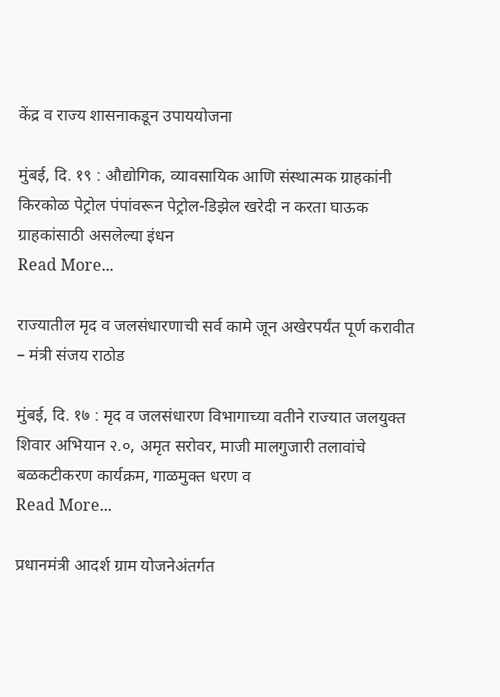केंद्र व राज्य शासनाकडून उपाययोजना

मुंबई, दि. १९ : औद्योगिक, व्यावसायिक आणि संस्थात्मक ग्राहकांनी किरकोळ पेट्रोल पंपांवरून पेट्रोल-डिझेल खरेदी न करता घाऊक ग्राहकांसाठी असलेल्या इंधन
Read More...

राज्यातील मृद व जलसंधारणाची सर्व कामे जून अखेरपर्यंत पूर्ण करावीत – मंत्री संजय राठोड

मुंबई, दि. १७ : मृद व जलसंधारण विभागाच्या वतीने राज्यात जलयुक्त शिवार अभियान २.०, अमृत सरोवर, माजी मालगुजारी तलावांचे बळकटीकरण कार्यक्रम, गाळमुक्त धरण व
Read More...

प्रधानमंत्री आदर्श ग्राम योजनेअंतर्गत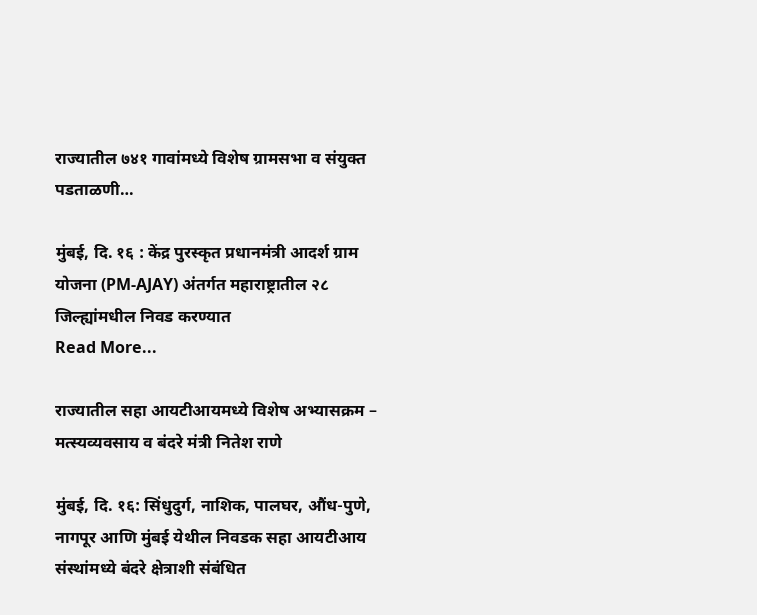राज्यातील ७४१ गावांमध्ये विशेष ग्रामसभा व संयुक्त पडताळणी…

मुंबई, दि. १६ : केंद्र पुरस्कृत प्रधानमंत्री आदर्श ग्राम योजना (PM-AJAY) अंतर्गत महाराष्ट्रातील २८ जिल्ह्यांमधील निवड करण्यात
Read More...

राज्यातील सहा आयटीआयमध्ये विशेष अभ्यासक्रम – मत्स्यव्यवसाय व बंदरे मंत्री नितेश राणे

मुंबई, दि. १६: सिंधुदुर्ग, नाशिक, पालघर, औंध-पुणे, नागपूर आणि मुंबई येथील निवडक सहा आयटीआय संस्थांमध्ये बंदरे क्षेत्राशी संबंधित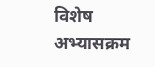विशेष अभ्यासक्रम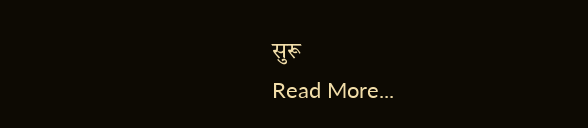सुरू
Read More...